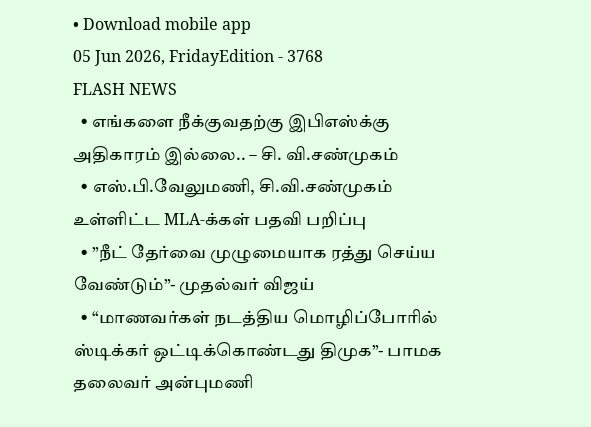• Download mobile app
05 Jun 2026, FridayEdition - 3768
FLASH NEWS
  • எங்களை நீக்குவதற்கு இபிஎஸ்க்கு அதிகாரம் இல்லை.. – சி. வி.சண்முகம்
  • எஸ்.பி.வேலுமணி, சி.வி.சண்முகம் உள்ளிட்ட MLA-க்கள் பதவி பறிப்பு
  • ”நீட் தேர்வை முழுமையாக ரத்து செய்ய வேண்டும்”- முதல்வர் விஜய்
  • “மாணவர்கள் நடத்திய மொழிப்போரில் ஸ்டிக்கர் ஒட்டிக்கொண்டது திமுக”- பாமக தலைவர் அன்புமணி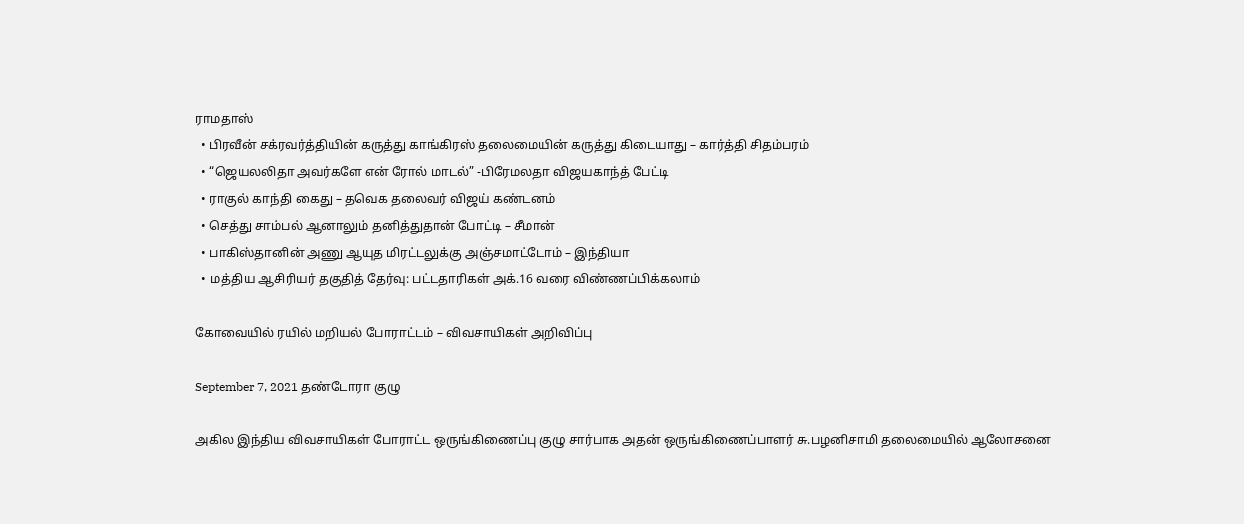ராமதாஸ்
  • பிரவீன் சக்ரவர்த்தியின் கருத்து காங்கிரஸ் தலைமையின் கருத்து கிடையாது – கார்த்தி சிதம்பரம்
  • “ஜெயலலிதா அவர்களே என் ரோல் மாடல்” -பிரேமலதா விஜயகாந்த் பேட்டி
  • ராகுல் காந்தி கைது – தவெக தலைவர் விஜய் கண்டனம்
  • செத்து சாம்பல் ஆனாலும் தனித்துதான் போட்டி – சீமான்
  • பாகிஸ்தானின் அணு ஆயுத மிரட்டலுக்கு அஞ்சமாட்டோம் – இந்தியா
  • மத்திய ஆசிரியர் தகுதித் தேர்வு: பட்டதாரிகள் அக்.16 வரை விண்ணப்பிக்கலாம்

கோவையில் ரயில் மறியல் போராட்டம் – விவசாயிகள் அறிவிப்பு

September 7, 2021 தண்டோரா குழு

அகில இந்திய விவசாயிகள் போராட்ட ஒருங்கிணைப்பு குழு சார்பாக அதன் ஒருங்கிணைப்பாளர் சு.பழனிசாமி தலைமையில் ஆலோசனை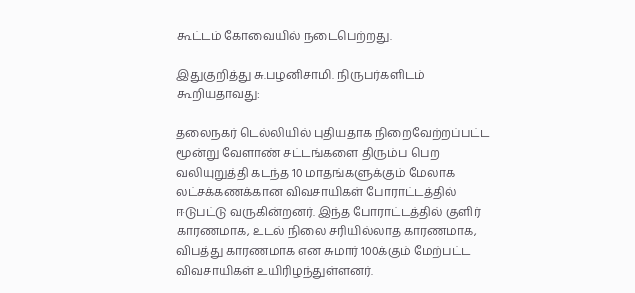கூட்டம் கோவையில் நடைபெற்றது.

இதுகுறித்து சு.பழனிசாமி. நிருபர்களிடம் கூறியதாவது:

தலைநகர் டெல்லியில் புதியதாக நிறைவேற்றப்பட்ட மூன்று வேளாண் சட்டங்களை திரும்ப பெற வலியுறுத்தி கடந்த 10 மாதங்களுக்கும் மேலாக லட்சக்கணக்கான விவசாயிகள் போராட்டத்தில் ஈடுபட்டு வருகின்றனர். இந்த போராட்டத்தில் குளிர் காரணமாக, உடல் நிலை சரியில்லாத காரணமாக, விபத்து காரணமாக என சுமார் 100க்கும் மேற்பட்ட விவசாயிகள் உயிரிழந்துள்ளனர்.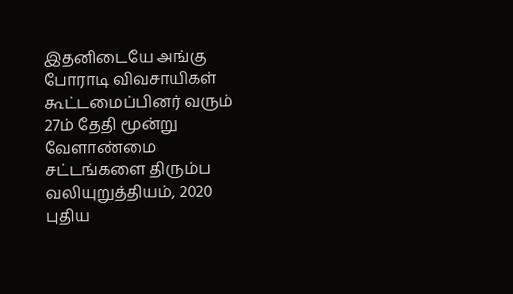இதனிடையே அங்கு போராடி விவசாயிகள் கூட்டமைப்பினர் வரும் 27ம் தேதி மூன்று வேளாண்மை சட்டங்களை திரும்ப வலியுறுத்தியம், 2020 புதிய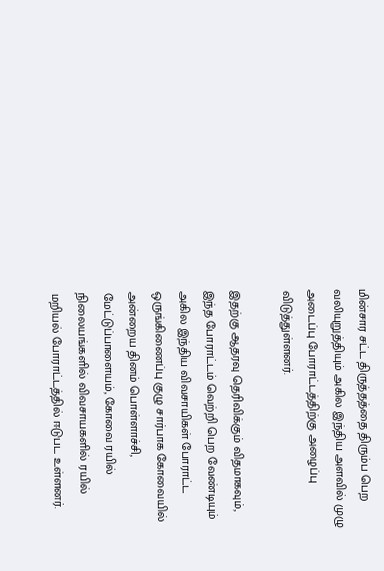மின்சார சட்ட திருத்தத்தை திரும்ப பெற வலியுறுத்தியும் அகில இந்திய அளவில் முழு அடைப்பு போராட்டத்திற்கு அழைப்பு விடுத்துள்ளனர்.

இதற்கு ஆதரவு தெரிவிக்கும் விதமாகவும், இந்த போராட்டம் வெற்றி பெற வேண்டியும் அகில இந்திய விவசாயிகள் போராட்ட ஒருங்கிணைப்பு குழு சார்பாக கோவையில் அன்றைய தினம் பொள்ளாச்சி, மேட்டுப்பாளையம், கோவை ரயில் நிலையங்களில் விவசாயகளில் ரயில் மறியல் போராட்டத்தில் ஈடுபட உள்ளனர்.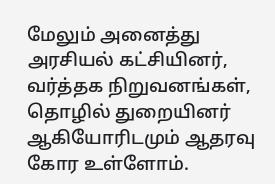மேலும் அனைத்து அரசியல் கட்சியினர், வர்த்தக நிறுவனங்கள், தொழில் துறையினர் ஆகியோரிடமும் ஆதரவு கோர உள்ளோம்.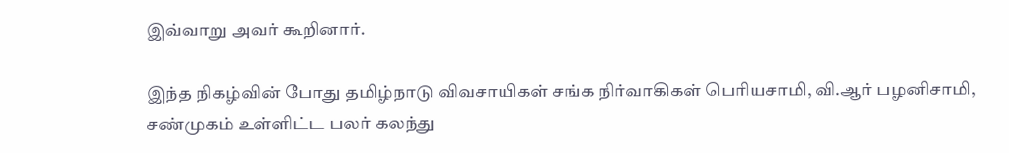இவ்வாறு அவர் கூறினார்.

இந்த நிகழ்வின் போது தமிழ்நாடு விவசாயிகள் சங்க நிர்வாகிகள் பெரியசாமி, வி.ஆர் பழனிசாமி, சண்முகம் உள்ளிட்ட பலர் கலந்து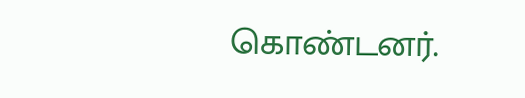கொண்டனர்.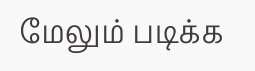மேலும் படிக்க